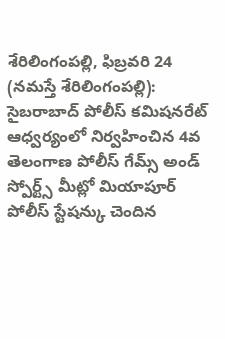శేరిలింగంపల్లి, ఫిబ్రవరి 24 (నమస్తే శేరిలింగంపల్లి): సైబరాబాద్ పోలీస్ కమిషనరేట్ ఆధ్వర్యంలో నిర్వహించిన 4వ తెలంగాణ పోలీస్ గేమ్స్ అండ్ స్పోర్ట్స్ మీట్లో మియాపూర్ పోలీస్ స్టేషన్కు చెందిన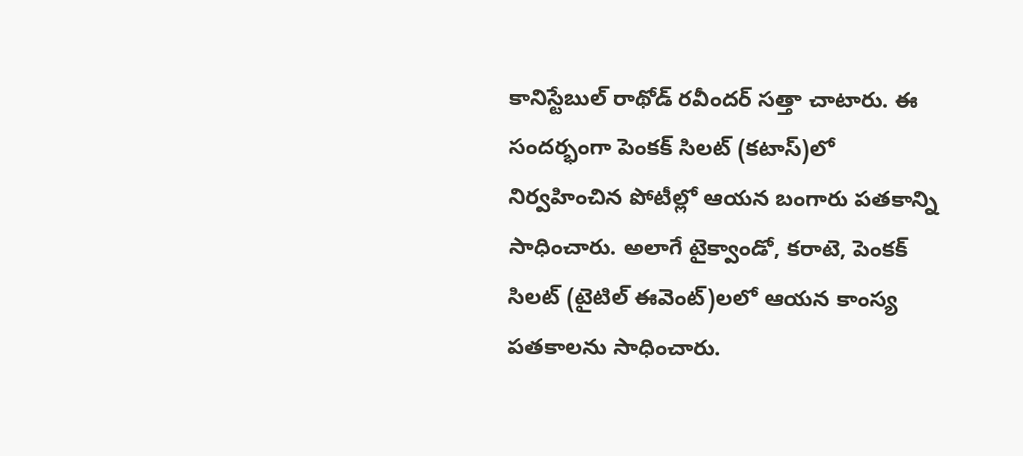కానిస్టేబుల్ రాథోడ్ రవీందర్ సత్తా చాటారు. ఈ సందర్భంగా పెంకక్ సిలట్ (కటాస్)లో నిర్వహించిన పోటీల్లో ఆయన బంగారు పతకాన్ని సాధించారు. అలాగే టైక్వాండో, కరాటె, పెంకక్ సిలట్ (టైటిల్ ఈవెంట్)లలో ఆయన కాంస్య పతకాలను సాధించారు.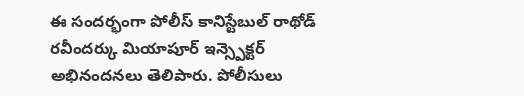ఈ సందర్భంగా పోలీస్ కానిస్టేబుల్ రాథోడ్ రవీందర్కు మియాపూర్ ఇన్స్పెక్టర్ అభినందనలు తెలిపారు. పోలీసులు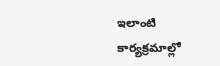ఇలాంటి కార్యక్రమాల్లో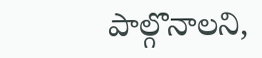పాల్గొనాలని,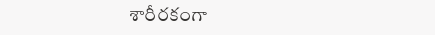శారీరకంగా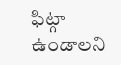ఫిట్గా ఉండాలని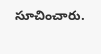సూచించారు.